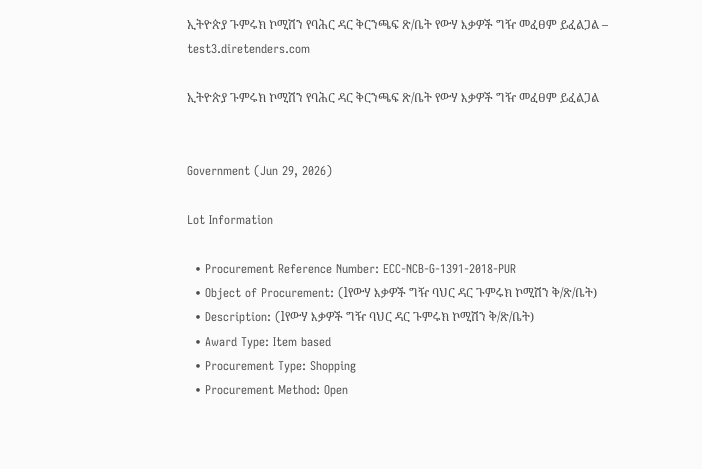ኢትዮጵያ ጉምሩክ ኮሚሽን የባሕር ዳር ቅርንጫፍ ጽ/ቤት የውሃ እቃዎች ግዥ መፈፀም ይፈልጋል – test3.diretenders.com

ኢትዮጵያ ጉምሩክ ኮሚሽን የባሕር ዳር ቅርንጫፍ ጽ/ቤት የውሃ እቃዎች ግዥ መፈፀም ይፈልጋል


Government (Jun 29, 2026)

Lot Information

  • Procurement Reference Number: ECC-NCB-G-1391-2018-PUR
  • Object of Procurement: (lየውሃ እቃዎች ግዥ ባህር ዳር ጉምሩክ ኮሚሽን ቅ/ጽ/ቤት)
  • Description: (lየውሃ እቃዎች ግዥ ባህር ዳር ጉምሩክ ኮሚሽን ቅ/ጽ/ቤት)
  • Award Type: Item based
  • Procurement Type: Shopping
  • Procurement Method: Open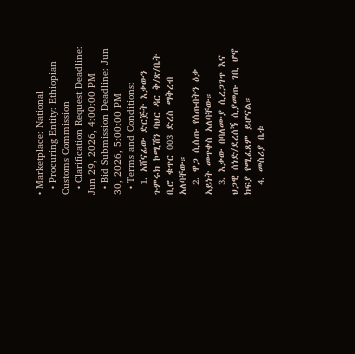• Marketplace: National
  • Procuring Entity: Ethiopian Customs Commission
  • Clarification Request Deadline: Jun 29, 2026, 4:00:00 PM
  • Bid Submission Deadline: Jun 30, 2026, 5:00:00 PM
  • Terms and Conditions:
  1. አሸናፊው ድርጅት እቃውን ጉምሩክ ኮሚሽን ባህር ዳር ቅ/ጽ/ቤት ቢሮ ቁጥር 003 ድረስ ማቅረብ አለባቸው።
  2. ዋጋ ሲሰጡ የሰጡበትን ዕቃ አይነት መጥቀስ አለባቸው።
  3. እቃው በባለሙያ ሲረጋገጥ እና ህጋዊ ሰነድ/ደረሰኝ ሲያመጡ ገቢ ሆኖ ክፍያ የሚፈጸም ይሆናል።
  4. መስሪያ ቤቱ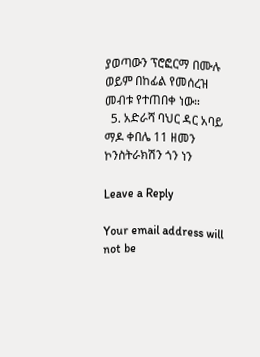ያወጣውን ፕሮፎርማ በሙሉ ወይም በከፊል የመሰረዝ መብቱ የተጠበቀ ነው።
  5. አድራሻ ባህር ዳር አባይ ማዶ ቀበሌ 11 ዘመን ኮንስትራክሽን ጎን ነን

Leave a Reply

Your email address will not be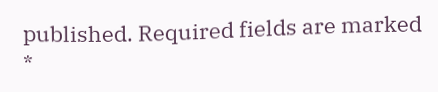published. Required fields are marked *